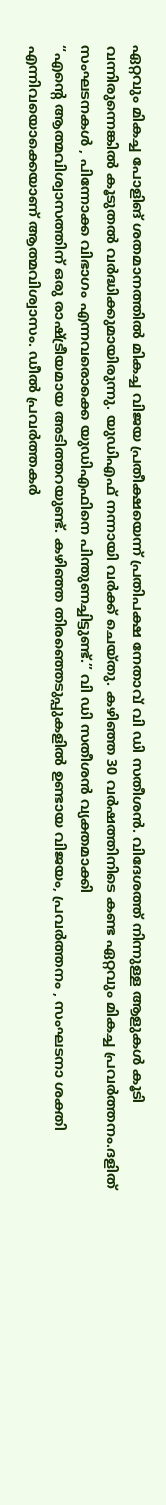ഏറ്റവും മികച്ച പോളിങ് ശതമാനത്തിൽ മികച്ച വിജയ പ്രതീക്ഷയെന്ന് പ്രതിപക്ഷ നേതാവ് വി ഡി സതീശൻ. വിദേശത്ത് നിന്നുള്ള ആളുകൾ കൂടി വന്നിരുന്നെങ്കിൽ കൂടുതൽ വർദ്ധിക്കുമായിരുന്നു. യുഡിഎഫ് നന്നായി വർക്ക് ചെയ്തു. കഴിഞ്ഞ 30 വർഷത്തിനിടെ കണ്ട ഏറ്റവും മികച്ച പ്രവർത്തനം.ദളിത് സംഘടനകൾ , പിന്നോക്ക വിഭാഗം എന്നവരൊക്കെ യുഡിഎഫിനെ പിന്തുണച്ചിട്ടുണ്ട്.” വി ഡി സതീശൻ വ്യക്തമാക്കി
“എൻ്റെ ആത്മവിശ്വാസത്തിന് ഒരു രാഷ്ട്രീയമായ അടിത്തറയുണ്ട്. കഴിഞ്ഞ തിരഞ്ഞെടുപ്പുകളിൽ ഉണ്ടായ വിജയം, പ്രവർത്തനം , സംഘടനാ ശക്തി എന്നിവയൊക്കെയാണ് ആത്മവിശ്വാസം. ഡീൽ പ്രവർത്തകർ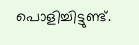പൊളിച്ചിട്ടുണ്ട്.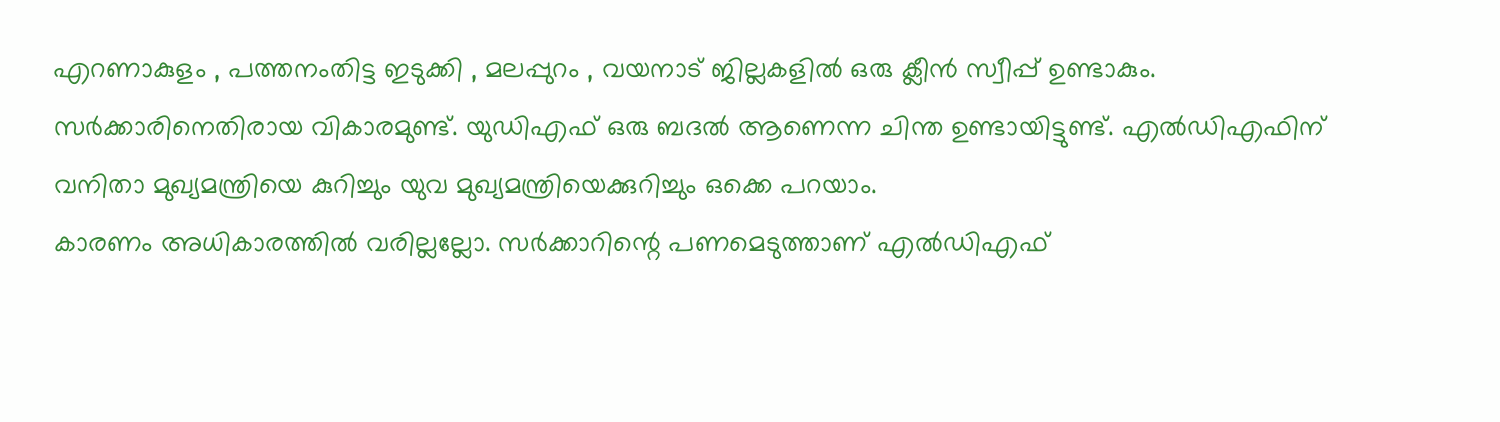എറണാകുളം , പത്തനംതിട്ട ഇടുക്കി , മലപ്പുറം , വയനാട് ജില്ലകളിൽ ഒരു ക്ലീൻ സ്വീപ്പ് ഉണ്ടാകും. സർക്കാരിനെതിരായ വികാരമുണ്ട്. യുഡിഎഫ് ഒരു ബദൽ ആണെന്ന ചിന്ത ഉണ്ടായിട്ടുണ്ട്. എൽഡിഎഫിന് വനിതാ മുഖ്യമന്ത്രിയെ കുറിച്ചും യുവ മുഖ്യമന്ത്രിയെക്കുറിച്ചും ഒക്കെ പറയാം.
കാരണം അധികാരത്തിൽ വരില്ലല്ലോ. സർക്കാറിന്റെ പണമെടുത്താണ് എൽഡിഎഫ്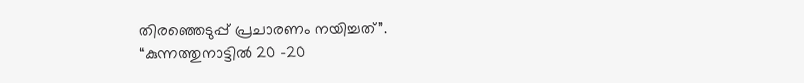തിരഞ്ഞെടുപ്പ് പ്രചാരണം നയിച്ചത്”.
“കുന്നത്തുനാട്ടിൽ 20 -20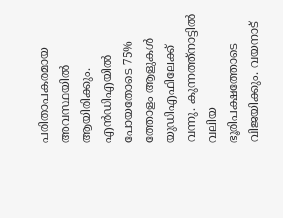പരിതാപകരമായ അവസ്ഥയിൽ ആയിരിക്കും. എൻഡിഎയിൽ പോയതോടെ 75% ത്തോളം ആളുകൾ യുഡിഎഫിലേക്ക് വന്നു. കുന്നത്ത്നാട്ടിൽ വലിയ ഭൂരിപക്ഷത്തോടെ വിജയിക്കും. വയനാട്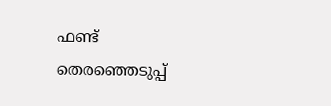ഫണ്ട് തെരഞ്ഞെടുപ്പ്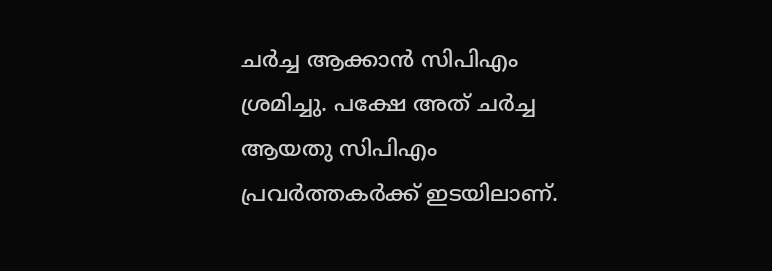ചർച്ച ആക്കാൻ സിപിഎം ശ്രമിച്ചു. പക്ഷേ അത് ചർച്ച ആയതു സിപിഎം പ്രവർത്തകർക്ക് ഇടയിലാണ്.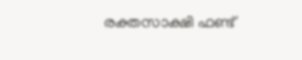രക്തസാക്ഷി ഫണ്ട്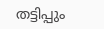തട്ടിപ്പും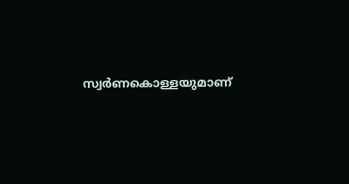സ്വർണകൊള്ളയുമാണ്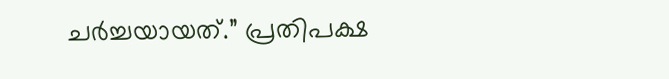ചർച്ചയായത്.” പ്രതിപക്ഷ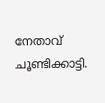നേതാവ് ചൂണ്ടിക്കാട്ടി.